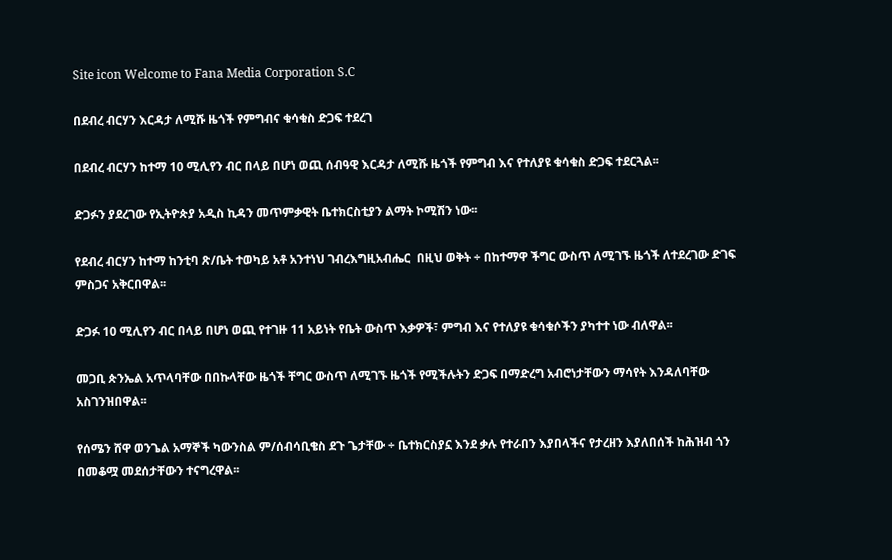Site icon Welcome to Fana Media Corporation S.C

በደብረ ብርሃን እርዳታ ለሚሹ ዜጎች የምግብና ቁሳቁስ ድጋፍ ተደረገ

በደብረ ብርሃን ከተማ 10 ሚሊየን ብር በላይ በሆነ ወጪ ሰብዓዊ እርዳታ ለሚሹ ዜጎች የምግብ እና የተለያዩ ቁሳቁስ ድጋፍ ተደርጓል፡፡

ድጋፉን ያደረገው የኢትዮጵያ አዲስ ኪዳን መጥምቃዊት ቤተክርስቲያን ልማት ኮሚሽን ነው፡፡

የደብረ ብርሃን ከተማ ከንቲባ ጽ/ቤት ተወካይ አቶ አንተነህ ገብረእግዚአብሔር  በዚህ ወቅት ÷ በከተማዋ ችግር ውስጥ ለሚገኙ ዜጎች ለተደረገው ድገፍ ምስጋና አቅርበዋል፡፡

ድጋፉ 10 ሚሊየን ብር በላይ በሆነ ወጪ የተገዙ 11 አይነት የቤት ውስጥ እቃዎች፣ ምግብ እና የተለያዩ ቁሳቁሶችን ያካተተ ነው ብለዋል፡፡

መጋቢ ጵንኤል አጥላባቸው በበኩላቸው ዜጎች ቸግር ውስጥ ለሚገኙ ዜጎች የሚችሉትን ድጋፍ በማድረግ አብሮነታቸውን ማሳየት እንዳለባቸው አስገንዝበዋል፡፡

የሰሜን ሸዋ ወንጌል አማኞች ካውንስል ም/ሰብሳቢቄስ ደጉ ጌታቸው ÷ ቤተክርስያኗ እንደ ቃሉ የተራበን እያበላችና የታረዘን እያለበሰች ከሕዝብ ጎን በመቆሟ መደሰታቸውን ተናግረዋል፡፡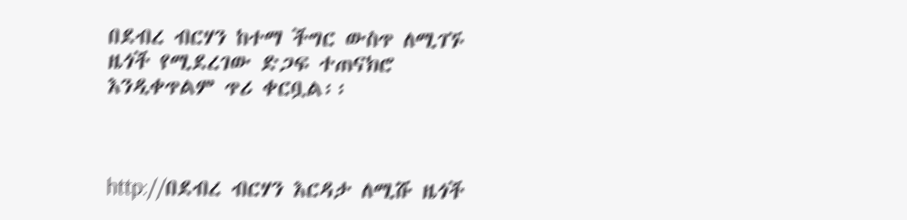በደብረ ብርሃን ከተማ ችግር ውስጥ ለሚገኙ ዜጎች የሚደረገው ድጋፍ ተጠናክሮ እንዲቀጥልም ጥሪ ቀርቧል፡፡



http://በደብረ ብርሃን እርዳታ ለሚሹ ዜጎች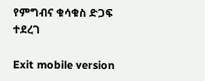የምግብና ቁሳቁስ ድጋፍ ተደረገ

Exit mobile version